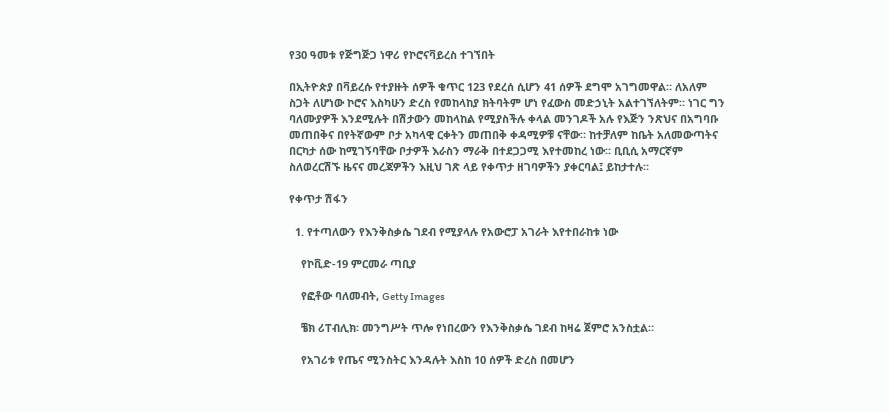የ30 ዓመቱ የጅግጅጋ ነዋሪ የኮሮናቫይረስ ተገኘበት

በኢትዮጵያ በቫይረሱ የተያዙት ሰዎች ቁጥር 123 የደረሰ ሲሆን 41 ሰዎች ደግሞ አገግመዋል። ለአለም ስጋት ለሆነው ኮሮና እስካሁን ድረስ የመከላከያ ክትባትም ሆነ የፈውስ መድኃኒት አልተገኘለትም። ነገር ግን ባለሙያዎች እንደሚሉት በሽታውን መከላከል የሚያስችሉ ቀላል መንገዶች አሉ የእጅን ንጽህና በአግባቡ መጠበቅና በየትኛውም ቦታ አካላዊ ርቀትን መጠበቅ ቀዳሚዎቹ ናቸው። ከተቻለም ከቤት አለመውጣትና በርካታ ሰው ከሚገኝባቸው ቦታዎች እራስን ማራቅ በተደጋጋሚ እየተመከረ ነው። ቢቢሲ አማርኛም ስለወረርሽኙ ዜናና መረጃዎችን እዚህ ገጽ ላይ የቀጥታ ዘገባዎችን ያቀርባል፤ ይከታተሉ።

የቀጥታ ሽፋን

  1. የተጣለውን የእንቅስቃሴ ገደብ የሚያላሉ የአውሮፓ አገራት እየተበራከቱ ነው

    የኮቪድ-19 ምርመራ ጣቢያ

    የፎቶው ባለመብት, Getty Images

    ቼክ ሪፐብሊክ፡ መንግሥት ጥሎ የነበረውን የእንቅስቃሴ ገደብ ከዛሬ ጀምሮ አንስቷል።

    የአገሪቱ የጤና ሚንስትር እንዳሉት እስከ 10 ሰዎች ድረስ በመሆን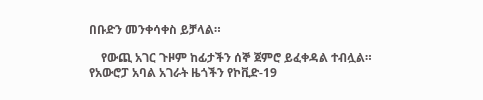በቡድን መንቀሳቀስ ይቻላል።

    የውጪ አገር ጉዞም ከፊታችን ሰኞ ጀምሮ ይፈቀዳል ተብሏል። የአውሮፓ አባል አገራት ዜጎችን የኮቪድ-19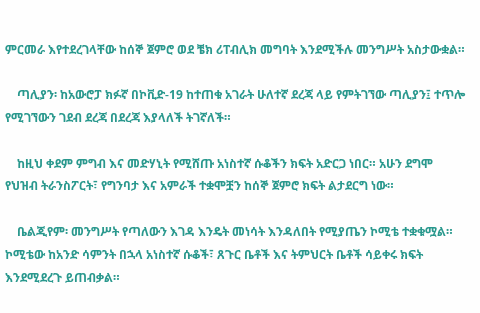ምርመራ እየተደረገላቸው ከሰኞ ጀምሮ ወደ ቼክ ሪፐብሊክ መግባት እንደሚችሉ መንግሥት አስታውቋል።

    ጣሊያን፡ ከአውሮፓ ክፉኛ በኮቪድ-19 ከተጠቁ አገራት ሁለተኛ ደረጃ ላይ የምትገኘው ጣሊያን፤ ተጥሎ የሚገኘውን ገደብ ደረጃ በደረጃ እያላለች ትገኛለች።

    ከዚህ ቀደም ምግብ እና መድሃኒት የሚሸጡ አነስተኛ ሱቆችን ክፍት አድርጋ ነበር። አሁን ደግሞ የህዝብ ትራንስፖርት፣ የግንባታ እና አምራች ተቋሞቿን ከሰኞ ጀምሮ ክፍት ልታደርግ ነው።

    ቤልጂየም፡ መንግሥት የጣለውን እገዳ እንዴት መነሳት እንዳለበት የሚያጤን ኮሚቴ ተቋቁሟል። ኮሚቴው ከአንድ ሳምንት በኋላ አነስተኛ ሱቆች፣ ጸጉር ቤቶች እና ትምህርት ቤቶች ሳይቀሩ ክፍት እንደሚደረጉ ይጠብቃል።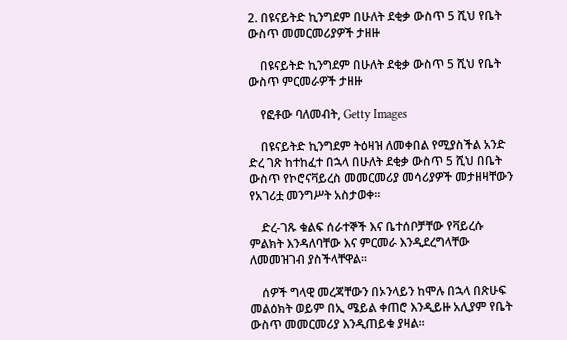2. በዩናይትድ ኪንግደም በሁለት ደቂቃ ውስጥ 5 ሺህ የቤት ውስጥ መመርመሪያዎች ታዘዙ

    በዩናይትድ ኪንግደም በሁለት ደቂቃ ውስጥ 5 ሺህ የቤት ውስጥ ምርመራዎች ታዘዙ

    የፎቶው ባለመብት, Getty Images

    በዩናይትድ ኪንግደም ትዕዛዝ ለመቀበል የሚያስችል አንድ ድረ ገጽ ከተከፈተ በኋላ በሁለት ደቂቃ ውስጥ 5 ሺህ በቤት ውስጥ የኮሮናቫይረስ መመርመሪያ መሳሪያዎች መታዘዛቸውን የአገሪቷ መንግሥት አስታወቀ፡፡

    ድረ-ገጹ ቁልፍ ሰራተኞች እና ቤተሰቦቻቸው የቫይረሱ ምልክት እንዳለባቸው እና ምርመራ እንዲደረግላቸው ለመመዝገብ ያስችላቸዋል፡፡

    ሰዎች ግላዊ መረጃቸውን በኦንላይን ከሞሉ በኋላ በጽሁፍ መልዕክት ወይም በኢ ሜይል ቀጠሮ እንዲይዙ አሊያም የቤት ውስጥ መመርመሪያ እንዲጠይቁ ያዛል፡፡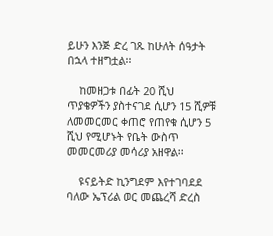ይሁን እንጅ ድረ ገጹ ከሁለት ሰዓታት በኋላ ተዘግቷል፡፡

    ከመዘጋቱ በፊት 20 ሺህ ጥያቄዎችን ያስተናገደ ሲሆን 15 ሺዎቹ ለመመርመር ቀጠሮ የጠየቁ ሲሆን 5 ሺህ የሚሆኑት የቤት ውስጥ መመርመሪያ መሳሪያ አዘዋል፡፡

    ዩናይትድ ኪንግደም እየተገባደደ ባለው ኤፕሪል ወር መጨረሻ ድረስ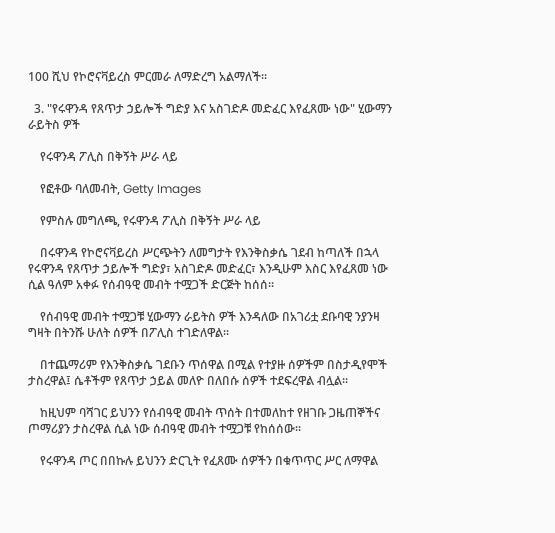100 ሺህ የኮሮናቫይረስ ምርመራ ለማድረግ አልማለች፡፡

  3. "የሩዋንዳ የጸጥታ ኃይሎች ግድያ እና አስገድዶ መድፈር እየፈጸሙ ነው" ሂውማን ራይትስ ዎች

    የሩዋንዳ ፖሊስ በቅኝት ሥራ ላይ

    የፎቶው ባለመብት, Getty Images

    የምስሉ መግለጫ, የሩዋንዳ ፖሊስ በቅኝት ሥራ ላይ

    በሩዋንዳ የኮሮናቫይረስ ሥርጭትን ለመግታት የእንቅስቃሴ ገደብ ከጣለች በኋላ የሩዋንዳ የጸጥታ ኃይሎች ግድያ፣ አስገድዶ መድፈር፣ እንዲሁም እስር እየፈጸመ ነው ሲል ዓለም አቀፉ የሰብዓዊ መብት ተሟጋች ድርጅት ከሰሰ፡፡

    የሰብዓዊ መብት ተሟጋቹ ሂውማን ራይትስ ዎች እንዳለው በአገሪቷ ደቡባዊ ንያንዛ ግዛት በትንሹ ሁለት ሰዎች በፖሊስ ተገድለዋል፡፡

    በተጨማሪም የእንቅስቃሴ ገደቡን ጥሰዋል በሚል የተያዙ ሰዎችም በስታዲየሞች ታስረዋል፤ ሴቶችም የጸጥታ ኃይል መለዮ በለበሱ ሰዎች ተደፍረዋል ብሏል፡፡

    ከዚህም ባሻገር ይህንን የሰብዓዊ መብት ጥሰት በተመለከተ የዘገቡ ጋዜጠኞችና ጦማሪያን ታስረዋል ሲል ነው ሰብዓዊ መብት ተሟጋቹ የከሰሰው፡፡

    የሩዋንዳ ጦር በበኩሉ ይህንን ድርጊት የፈጸሙ ሰዎችን በቁጥጥር ሥር ለማዋል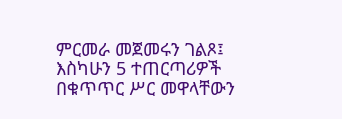ምርመራ መጀመሩን ገልጾ፤ እስካሁን 5 ተጠርጣሪዎች በቁጥጥር ሥር መዋላቸውን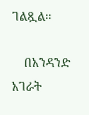ገልጿል፡፡

    በአንዳንድ አገራት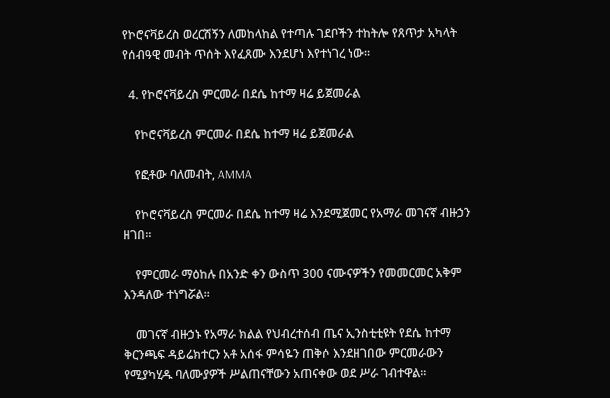የኮሮናቫይረስ ወረርሽኝን ለመከላከል የተጣሉ ገደቦችን ተከትሎ የጸጥታ አካላት የሰብዓዊ መብት ጥሰት እየፈጸሙ እንደሆነ እየተነገረ ነው፡፡

  4. የኮሮናቫይረስ ምርመራ በደሴ ከተማ ዛሬ ይጀመራል

    የኮሮናቫይረስ ምርመራ በደሴ ከተማ ዛሬ ይጀመራል

    የፎቶው ባለመብት, AMMA

    የኮሮናቫይረስ ምርመራ በደሴ ከተማ ዛሬ እንደሚጀመር የአማራ መገናኛ ብዙኃን ዘገበ፡፡

    የምርመራ ማዕከሉ በአንድ ቀን ውስጥ 300 ናሙናዎችን የመመርመር አቅም እንዳለው ተነግሯል፡፡

    መገናኛ ብዙኃኑ የአማራ ክልል የህብረተሰብ ጤና ኢንስቲቲዩት የደሴ ከተማ ቅርንጫፍ ዳይሬክተርን አቶ አሰፋ ምሳዬን ጠቅሶ እንደዘገበው ምርመራውን የሚያካሂዱ ባለሙያዎች ሥልጠናቸውን አጠናቀው ወደ ሥራ ገብተዋል፡፡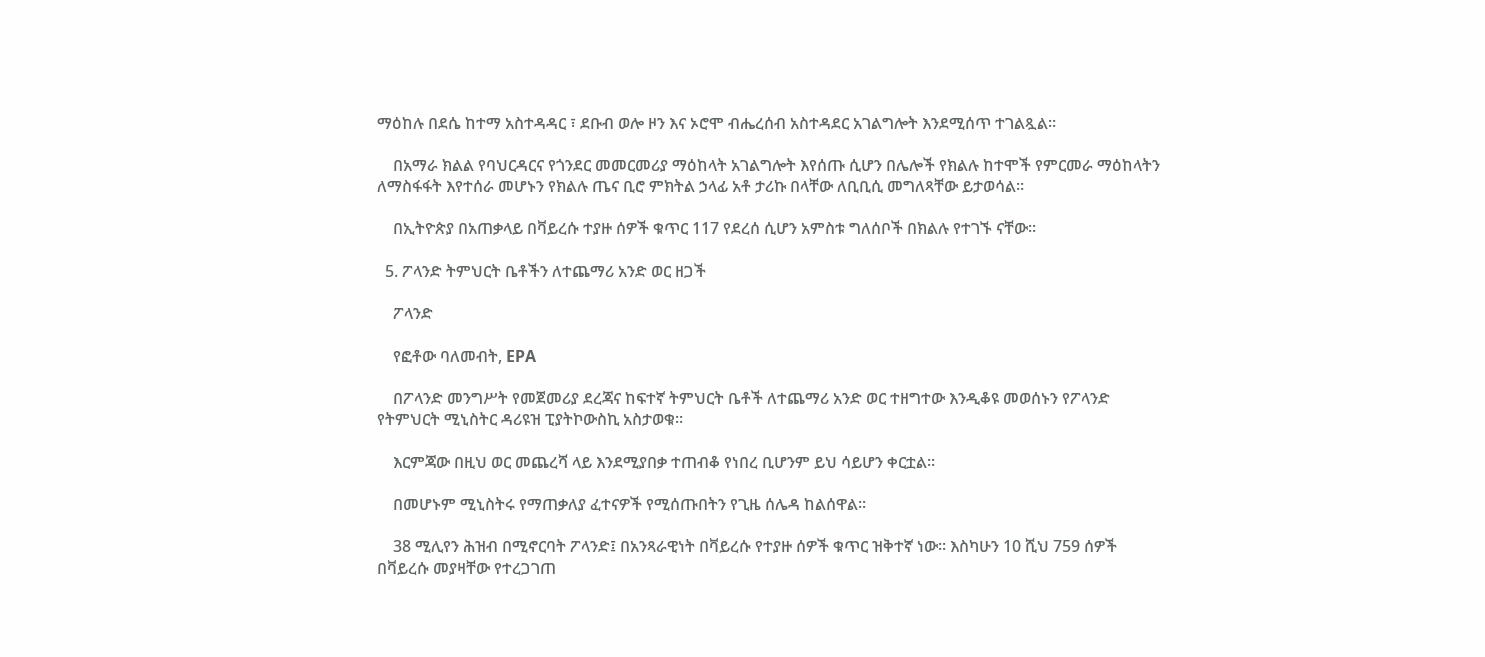ማዕከሉ በደሴ ከተማ አስተዳዳር ፣ ደቡብ ወሎ ዞን እና ኦሮሞ ብሔረሰብ አስተዳደር አገልግሎት እንደሚሰጥ ተገልጿል፡፡

    በአማራ ክልል የባህርዳርና የጎንደር መመርመሪያ ማዕከላት አገልግሎት እየሰጡ ሲሆን በሌሎች የክልሉ ከተሞች የምርመራ ማዕከላትን ለማስፋፋት እየተሰራ መሆኑን የክልሉ ጤና ቢሮ ምክትል ኃላፊ አቶ ታሪኩ በላቸው ለቢቢሲ መግለጻቸው ይታወሳል፡፡

    በኢትዮጵያ በአጠቃላይ በቫይረሱ ተያዙ ሰዎች ቁጥር 117 የደረሰ ሲሆን አምስቱ ግለሰቦች በክልሉ የተገኙ ናቸው፡፡

  5. ፖላንድ ትምህርት ቤቶችን ለተጨማሪ አንድ ወር ዘጋች

    ፖላንድ

    የፎቶው ባለመብት, EPA

    በፖላንድ መንግሥት የመጀመሪያ ደረጃና ከፍተኛ ትምህርት ቤቶች ለተጨማሪ አንድ ወር ተዘግተው እንዲቆዩ መወሰኑን የፖላንድ የትምህርት ሚኒስትር ዳሪዩዝ ፒያትኮውስኪ አስታወቁ፡፡

    እርምጃው በዚህ ወር መጨረሻ ላይ እንደሚያበቃ ተጠብቆ የነበረ ቢሆንም ይህ ሳይሆን ቀርቷል፡፡

    በመሆኑም ሚኒስትሩ የማጠቃለያ ፈተናዎች የሚሰጡበትን የጊዜ ሰሌዳ ከልሰዋል፡፡

    38 ሚሊየን ሕዝብ በሚኖርባት ፖላንድ፤ በአንጻራዊነት በቫይረሱ የተያዙ ሰዎች ቁጥር ዝቅተኛ ነው፡፡ እስካሁን 10 ሺህ 759 ሰዎች በቫይረሱ መያዛቸው የተረጋገጠ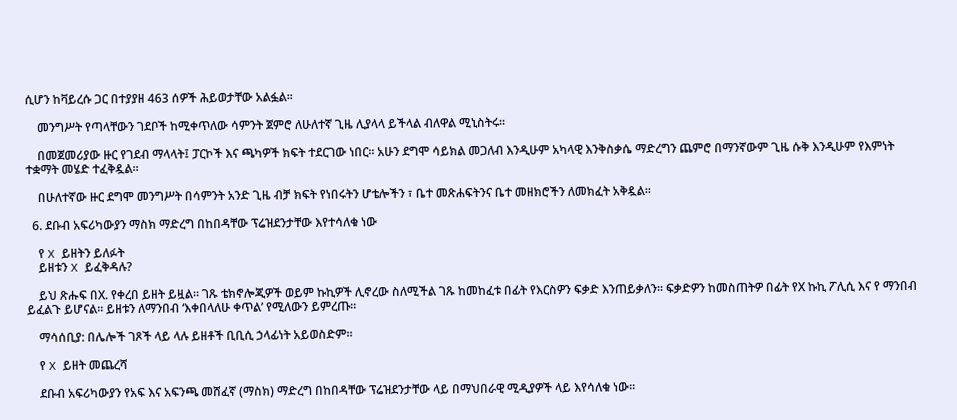ሲሆን ከቫይረሱ ጋር በተያያዘ 463 ሰዎች ሕይወታቸው አልፏል፡፡

    መንግሥት የጣላቸውን ገደቦች ከሚቀጥለው ሳምንት ጀምሮ ለሁለተኛ ጊዜ ሊያላላ ይችላል ብለዋል ሚኒስትሩ፡፡

    በመጀመሪያው ዙር የገደብ ማላላት፤ ፓርኮች እና ጫካዎች ክፍት ተደርገው ነበር፡፡ አሁን ደግሞ ሳይክል መጋለብ እንዲሁም አካላዊ እንቅስቃሴ ማድረግን ጨምሮ በማንኛውም ጊዜ ሱቅ እንዲሁም የእምነት ተቋማት መሄድ ተፈቅዷል፡፡

    በሁለተኛው ዙር ደግሞ መንግሥት በሳምንት አንድ ጊዜ ብቻ ክፍት የነበሩትን ሆቴሎችን ፣ ቤተ መጽሐፍትንና ቤተ መዘክሮችን ለመክፈት አቅዷል፡፡

  6. ደቡብ አፍሪካውያን ማስክ ማድረግ በከበዳቸው ፕሬዝደንታቸው እየተሳለቁ ነው

    የ X ይዘትን ይለፉት
    ይዘቱን X ይፈቅዳሉ?

    ይህ ጽሑፍ በX. የቀረበ ይዘት ይዟል። ገጹ ቴክኖሎጂዎች ወይም ኩኪዎች ሊኖረው ስለሚችል ገጹ ከመከፈቱ በፊት የእርስዎን ፍቃድ እንጠይቃለን። ፍቃድዎን ከመስጠትዎ በፊት የX ኩኪ ፖሊሲ እና የ ማንበብ ይፈልጉ ይሆናል። ይዘቱን ለማንበብ ‘እቀበላለሁ ቀጥል’ የሚለውን ይምረጡ።

    ማሳሰቢያ: በሌሎች ገጾች ላይ ላሉ ይዘቶች ቢቢሲ ኃላፊነት አይወስድም።

    የ X ይዘት መጨረሻ

    ደቡብ አፍሪካውያን የአፍ እና አፍንጫ መሸፈኛ (ማስክ) ማድረግ በከበዳቸው ፕሬዝደንታቸው ላይ በማህበራዊ ሚዲያዎች ላይ እየሳለቁ ነው።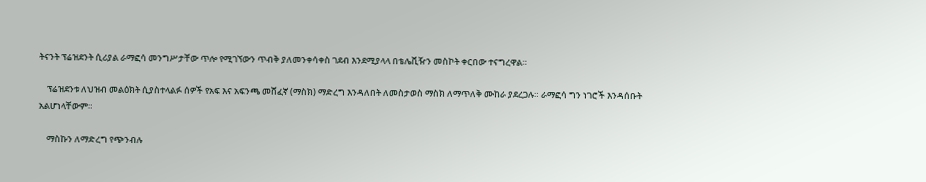ትናንት ፕሬዝደንት ሲሪያል ራማፎሳ መንግሥታቸው ጥሎ የሚገኘውን ጥብቅ ያለመንቀሳቀስ ገደብ እንደሚያላላ በቴሌቪዥን መስኮት ቀርበው ተናግረዋል።

    ፕሬዝደንቱ ለህዝብ መልዕክት ሲያስተላልፉ ሰዎች የአፍ እና አፍንጫ መሸፈኛ (ማስክ) ማድረግ እንዳለበት ለመስታወስ ማስክ ለማጥለቅ ሙከራ ያደረጋሉ። ራማፎሳ ግን ነገሮች እንዳሰቡት አልሆነላቸውም።

    ማስኩን ለማድረግ የጭንብሉ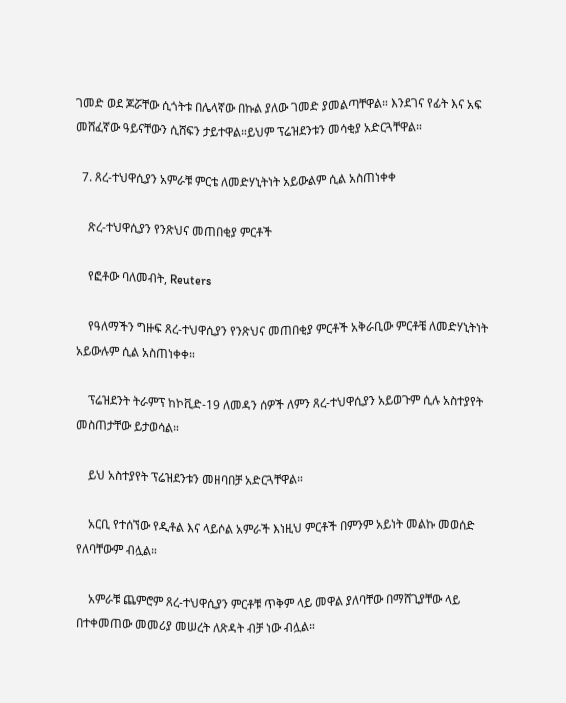ገመድ ወደ ጆሯቸው ሲጎትቱ በሌላኛው በኩል ያለው ገመድ ያመልጣቸዋል። እንደገና የፊት እና አፍ መሸፈኛው ዓይናቸውን ሲሸፍን ታይተዋል።ይህም ፕሬዝደንቱን መሳቂያ አድርጓቸዋል።

  7. ጸረ-ተህዋሲያን አምራቹ ምርቴ ለመድሃኒትነት አይውልም ሲል አስጠነቀቀ

    ጽረ-ተህዋሲያን የንጽህና መጠበቂያ ምርቶች

    የፎቶው ባለመብት, Reuters

    የዓለማችን ግዙፍ ጸረ-ተህዋሲያን የንጽህና መጠበቂያ ምርቶች አቅራቢው ምርቶቼ ለመድሃኒትነት አይውሉም ሲል አስጠነቀቀ።

    ፕሬዝደንት ትራምፕ ከኮቪድ-19 ለመዳን ሰዎች ለምን ጸረ-ተህዋሲያን አይወጉም ሲሉ አስተያየት መስጠታቸው ይታወሳል።

    ይህ አስተያየት ፕሬዝደንቱን መዘባበቻ አድርጓቸዋል።

    አርቢ የተሰኘው የዲቶል እና ላይሶል አምራች እነዚህ ምርቶች በምንም አይነት መልኩ መወሰድ የለባቸውም ብሏል።

    አምራቹ ጨምሮም ጸረ-ተህዋሲያን ምርቶቹ ጥቅም ላይ መዋል ያለባቸው በማሸጊያቸው ላይ በተቀመጠው መመሪያ መሠረት ለጽዳት ብቻ ነው ብሏል።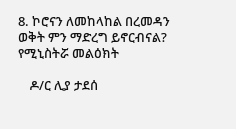8. ኮሮናን ለመከላከል በረመዳን ወቅት ምን ማድረግ ይኖርብናል? የሚኒስትሯ መልዕክት

    ዶ/ር ሊያ ታደሰ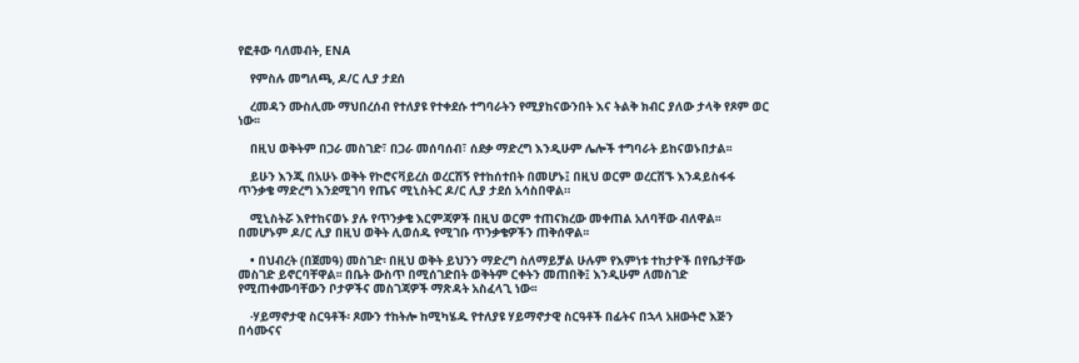የፎቶው ባለመብት, ENA

    የምስሉ መግለጫ, ዶ/ር ሊያ ታደሰ

    ረመዳን ሙስሊሙ ማህበረሰብ የተለያዩ የተቀደሱ ተግባራትን የሚያከናውንበት እና ትልቅ ክብር ያለው ታላቅ የጾም ወር ነው፡፡

    በዚህ ወቅትም በጋራ መስገድ፣ በጋራ መሰባሰብ፣ ሰደቃ ማድረግ እንዲሁም ሌሎች ተግባራት ይከናወኑበታል፡፡

    ይሁን እንጂ በአሁኑ ወቅት የኮሮናቫይረስ ወረርሽኝ የተከሰተበት በመሆኑ፤ በዚህ ወርም ወረርሽኙ እንዳይስፋፋ ጥንቃቄ ማድረግ እንደሚገባ የጤና ሚኒስትር ዶ/ር ሊያ ታደሰ አሳስበዋል።

    ሚኒስትሯ እየተከናወኑ ያሉ የጥንቃቄ እርምጃዎች በዚህ ወርም ተጠናክረው መቀጠል አለባቸው ብለዋል፡፡ በመሆኑም ዶ/ር ሊያ በዚህ ወቅት ሊወሰዱ የሚገቡ ጥንቃቄዎችን ጠቅሰዋል፡፡

    • በህብረት (በጀመዓ) መስገድ፡ በዚህ ወቅት ይህንን ማድረግ ስለማይቻል ሁሉም የእምነቱ ተከታዮች በየቤታቸው መስገድ ይኖርባቸዋል፡፡ በቤት ውስጥ በሚሰገድበት ወቅትም ርቀትን መጠበቅ፤ እንዲሁም ለመስገድ የሚጠቀሙባቸውን ቦታዎችና መስገጃዎች ማጽዳት አስፈላጊ ነው፡፡

    ·ሃይማኖታዊ ስርዓቶች፡ ጾሙን ተከትሎ ከሚካሄዱ የተለያዩ ሃይማኖታዊ ስርዓቶች በፊትና በኋላ አዘውትሮ እጅን በሳሙናና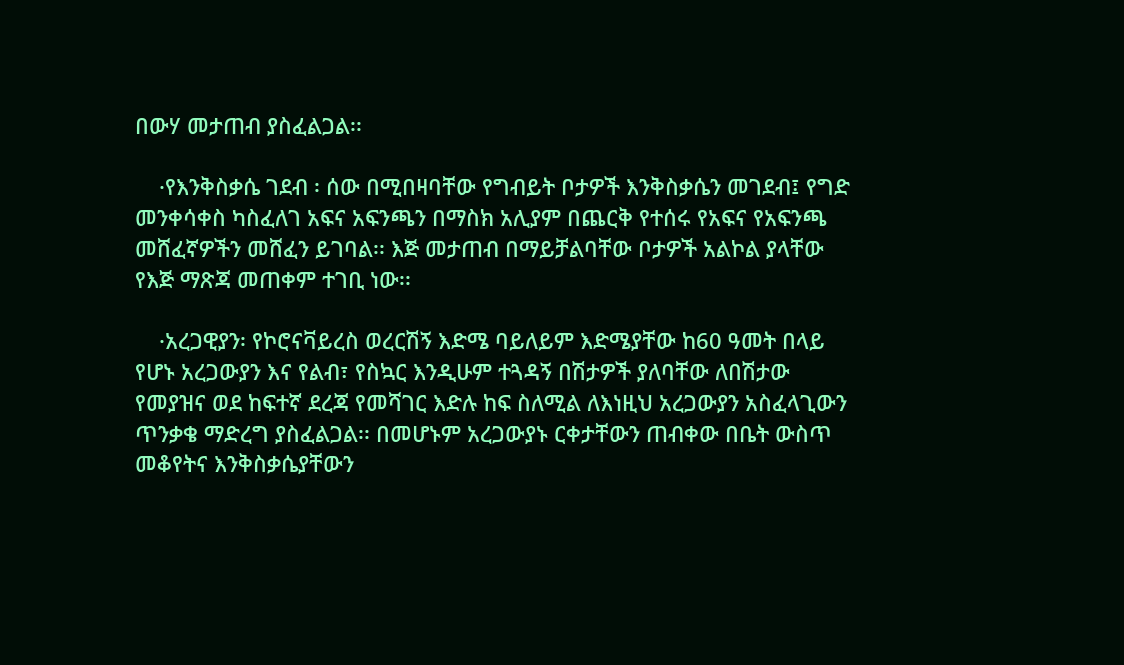በውሃ መታጠብ ያስፈልጋል፡፡

    ·የእንቅስቃሴ ገደብ ፡ ሰው በሚበዛባቸው የግብይት ቦታዎች እንቅስቃሴን መገደብ፤ የግድ መንቀሳቀስ ካስፈለገ አፍና አፍንጫን በማስክ አሊያም በጨርቅ የተሰሩ የአፍና የአፍንጫ መሸፈኛዎችን መሸፈን ይገባል፡፡ እጅ መታጠብ በማይቻልባቸው ቦታዎች አልኮል ያላቸው የእጅ ማጽጃ መጠቀም ተገቢ ነው፡፡

    ·አረጋዊያን፡ የኮሮናቫይረስ ወረርሽኝ እድሜ ባይለይም እድሜያቸው ከ60 ዓመት በላይ የሆኑ አረጋውያን እና የልብ፣ የስኳር እንዲሁም ተጓዳኝ በሽታዎች ያለባቸው ለበሽታው የመያዝና ወደ ከፍተኛ ደረጃ የመሻገር እድሉ ከፍ ስለሚል ለእነዚህ አረጋውያን አስፈላጊውን ጥንቃቄ ማድረግ ያስፈልጋል፡፡ በመሆኑም አረጋውያኑ ርቀታቸውን ጠብቀው በቤት ውስጥ መቆየትና እንቅስቃሴያቸውን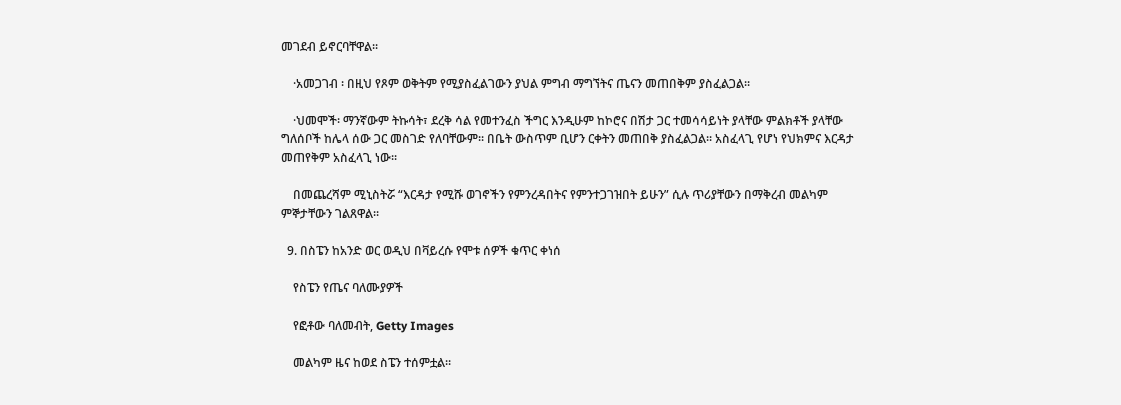መገደብ ይኖርባቸዋል፡፡

    ·አመጋገብ ፡ በዚህ የጾም ወቅትም የሚያስፈልገውን ያህል ምግብ ማግኘትና ጤናን መጠበቅም ያስፈልጋል፡፡

    ·ህመሞች፡ ማንኛውም ትኩሳት፣ ደረቅ ሳል የመተንፈስ ችግር እንዲሁም ከኮሮና በሽታ ጋር ተመሳሳይነት ያላቸው ምልክቶች ያላቸው ግለሰቦች ከሌላ ሰው ጋር መስገድ የለባቸውም፡፡ በቤት ውስጥም ቢሆን ርቀትን መጠበቅ ያስፈልጋል፡፡ አስፈላጊ የሆነ የህክምና እርዳታ መጠየቅም አስፈላጊ ነው፡፡

    በመጨረሻም ሚኒስትሯ “እርዳታ የሚሹ ወገኖችን የምንረዳበትና የምንተጋገዝበት ይሁን” ሲሉ ጥሪያቸውን በማቅረብ መልካም ምኞታቸውን ገልጸዋል፡፡

  9. በስፔን ከአንድ ወር ወዲህ በቫይረሱ የሞቱ ሰዎች ቁጥር ቀነሰ

    የስፔን የጤና ባለሙያዎች

    የፎቶው ባለመብት, Getty Images

    መልካም ዜና ከወደ ስፔን ተሰምቷል።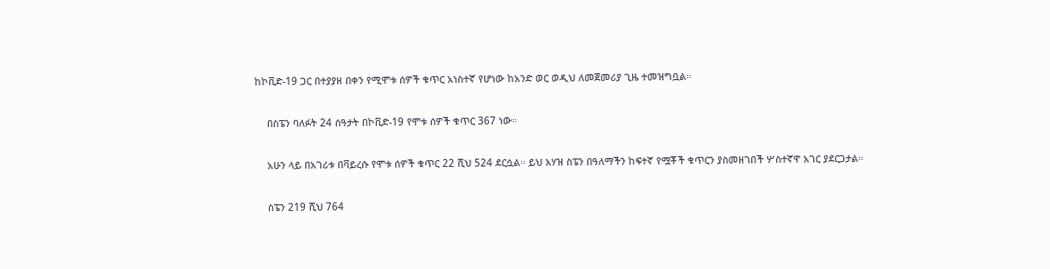ከኮቪድ-19 ጋር በተያያዘ በቀን የሚሞቱ ሰዎች ቁጥር አነስተኛ የሆነው ከአንድ ወር ወዲህ ለመጀመሪያ ጊዜ ተመዝግቧል።

    በስፔን ባለፉት 24 ሰዓታት በኮቪድ-19 የሞቱ ሰዎች ቁጥር 367 ነው።

    አሁን ላይ በአገሪቱ በቫይረሱ የሞቱ ሰዎች ቁጥር 22 ሺህ 524 ደርሷል። ይህ አሃዝ ስፔን በዓለማችን ከፍተኛ የሟቾች ቁጥርን ያስመዘገበች ሦስተኛዋ አገር ያደርጋታል።

    ስፔን 219 ሺህ 764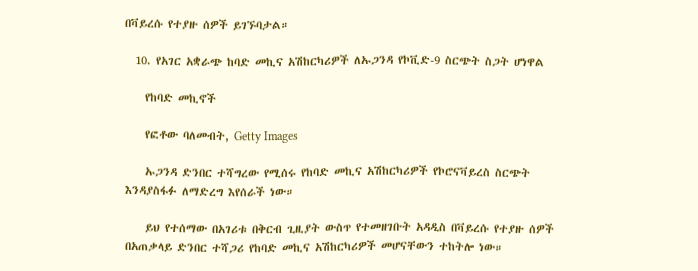በቫይረሱ የተያዙ ሰዎች ይገኙባታል።

  10. የአገር አቋራጭ ከባድ መኪና አሽከርካሪዎች ለኡጋንዳ የኮቪድ-9 ስርጭት ስጋት ሆነዋል

    የከባድ መኪኖች

    የፎቶው ባለመብት, Getty Images

    ኡጋንዳ ድንበር ተሻግረው የሚሰሩ የከባድ መኪና አሽከርካሪዎች የኮሮናቫይረስ ስርጭት እንዳያስፋፉ ለማድረግ እየሰራች ነው።

    ይህ የተሰማው በአገሪቱ በቅርብ ጊዚያት ውስጥ የተመዘገቡት አዳዲስ በቫይረሱ የተያዙ ሰዎች በአጠቃላይ ድንበር ተሻጋሪ የከባድ መኪና አሽከርካሪዎች መሆናቸውን ተከትሎ ነው።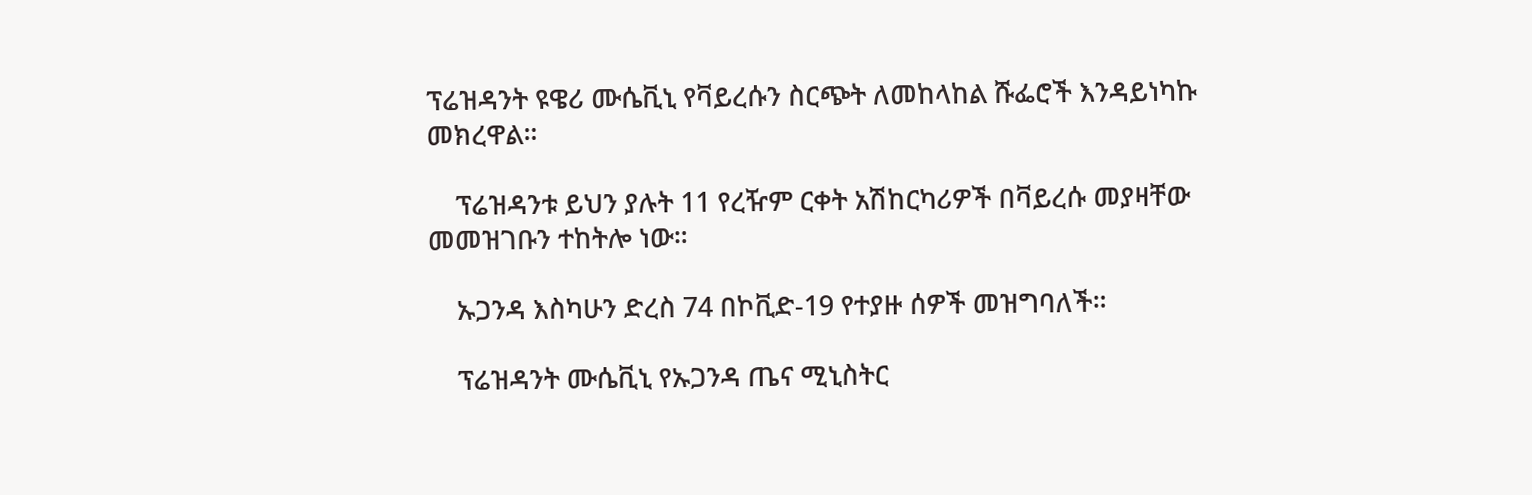ፕሬዝዳንት ዩዌሪ ሙሴቪኒ የቫይረሱን ስርጭት ለመከላከል ሹፌሮች እንዳይነካኩ መክረዋል።

    ፕሬዝዳንቱ ይህን ያሉት 11 የረዥም ርቀት አሽከርካሪዎች በቫይረሱ መያዛቸው መመዝገቡን ተከትሎ ነው።

    ኡጋንዳ እስካሁን ድረስ 74 በኮቪድ-19 የተያዙ ሰዎች መዝግባለች።

    ፕሬዝዳንት ሙሴቪኒ የኡጋንዳ ጤና ሚኒስትር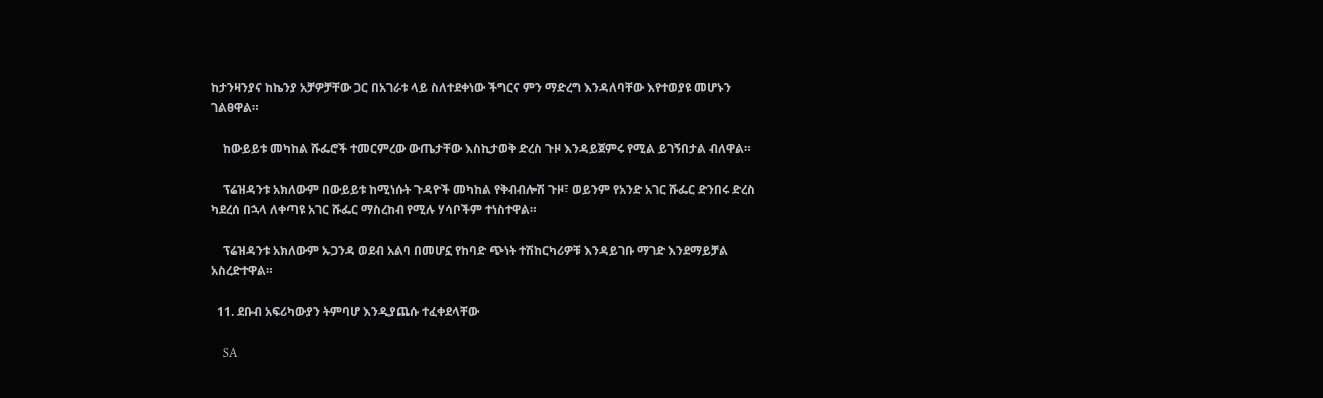ከታንዛንያና ከኬንያ አቻዎቻቸው ጋር በአገራቱ ላይ ስለተደቀነው ችግርና ምን ማድረግ እንዳለባቸው እየተወያዩ መሆኑን ገልፀዋል።

    ከውይይቱ መካከል ሹፌሮች ተመርምረው ውጤታቸው እስኪታወቅ ድረስ ጉዞ እንዳይጀምሩ የሚል ይገኝበታል ብለዋል።

    ፕሬዝዳንቱ አክለውም በውይይቱ ከሚነሱት ጉዳዮች መካከል የቅብብሎሽ ጉዞ፣ ወይንም የአንድ አገር ሹፌር ድንበሩ ድረስ ካደረሰ በኋላ ለቀጣዩ አገር ሹፌር ማስረከብ የሚሉ ሃሳቦችም ተነስተዋል።

    ፕሬዝዳንቱ አክለውም ኡጋንዳ ወደብ አልባ በመሆኗ የከባድ ጭነት ተሽከርካሪዎቹ እንዳይገቡ ማገድ እንደማይቻል አስረድተዋል።

  11. ደቡብ አፍሪካውያን ትምባሆ እንዲያጨሱ ተፈቀደላቸው

    SA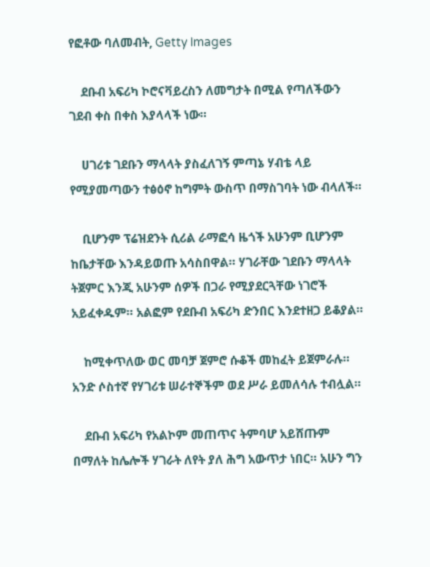የፎቶው ባለመብት, Getty Images

    ደቡብ አፍሪካ ኮሮናቫይረስን ለመግታት በሚል የጣለችውን ገደብ ቀስ በቀስ እያላላች ነው።

    ሀገሪቱ ገደቡን ማላላት ያስፈለገኝ ምጣኔ ሃብቴ ላይ የሚያመጣውን ተፅዕኖ ከግምት ውስጥ በማስገባት ነው ብላለች።

    ቢሆንም ፕሬዝደንት ሲሪል ራማፎሳ ዜጎች አሁንም ቢሆንም ከቤታቸው እንዳይወጡ አሳስበዋል። ሃገራቸው ገደቡን ማላላት ትጀምር እንጂ አሁንም ሰዎች በጋራ የሚያደርጓቸው ነገሮች አይፈቀዱም። አልፎም የደቡብ አፍሪካ ድንበር እንደተዘጋ ይቆያል።

    ከሚቀጥለው ወር መባቻ ጀምሮ ሱቆች መከፈት ይጀምራሉ። አንድ ሶስተኛ የሃገሪቱ ሠራተኞችም ወደ ሥራ ይመለሳሉ ተብሏል።

    ደቡብ አፍሪካ የአልኮም መጠጥና ትምባሆ አይሸጡም በማለት ከሌሎች ሃገራት ለየት ያለ ሕግ አውጥታ ነበር። አሁን ግን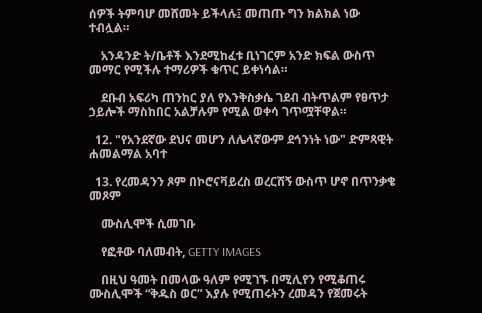ሰዎች ትምባሆ መሸመት ይችላሉ፤ መጠጡ ግን ክልክል ነው ተብሏል።

    አንዳንድ ት/ቤቶች እንደሚከፈቱ ቢነገርም አንድ ክፍል ውስጥ መማር የሚችሉ ተማሪዎች ቁጥር ይቀነሳል።

    ደቡብ አፍሪካ ጠንከር ያለ የእንቅስቃሴ ገደብ ብትጥልም የፀጥታ ኃይሎች ማስከበር አልቻሉም የሚል ወቀሳ ገጥሟቸዋል።

  12. "የአንደኛው ደህና መሆን ለሌላኛውም ደኅንነት ነው" ድምጻዊት ሐመልማል አባተ

  13. የረመዳንን ጾም በኮሮናቫይረስ ወረርሽኝ ውስጥ ሆኖ በጥንቃቄ መጾም

    ሙስሊሞች ሲመገቡ

    የፎቶው ባለመብት, GETTY IMAGES

    በዚህ ዓመት በመላው ዓለም የሚገኙ በሚሊየን የሚቆጠሩ ሙስሊሞች “ቅዱስ ወር” እያሉ የሚጠሩትን ረመዳን የጀመሩት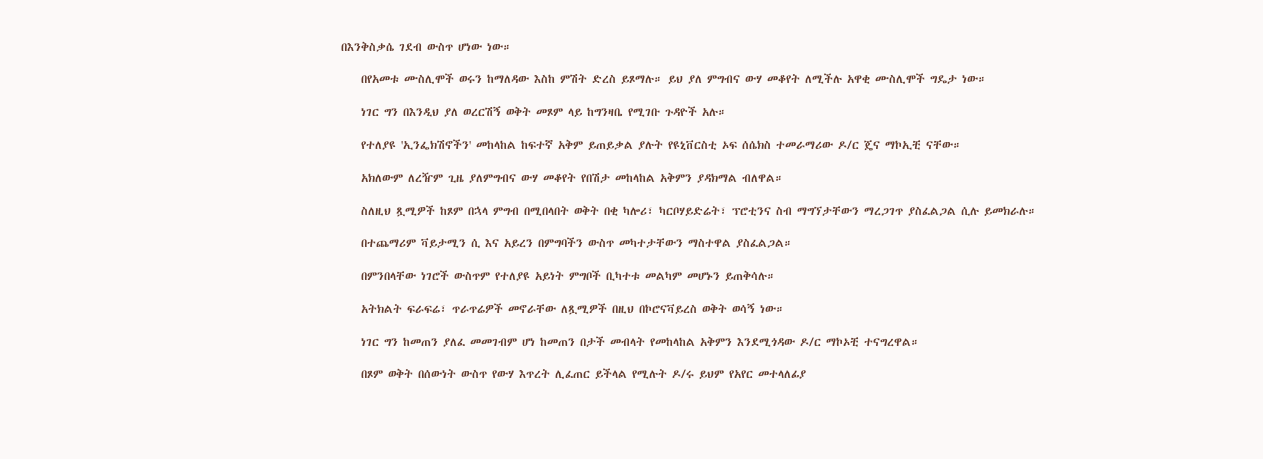በእንቅስቃሴ ገደብ ውስጥ ሆነው ነው።

    በየአመቱ ሙስሊሞች ወሩን ከማለዳው እስከ ምሽት ድረስ ይጾማሉ። ይህ ያለ ምግብና ውሃ መቆየት ለሚችሉ አዋቂ ሙስሊሞች ግዴታ ነው።

    ነገር ግን በእንዲህ ያለ ወረርሽኝ ወቅት መጾም ላይ ከግንዛቤ የሚገቡ ጉዳዮች አሉ።

    የተለያዩ 'ኢንፌክሽኖችን' መከላከል ከፍተኛ አቅም ይጠይቃል ያሉት የዩኒቨርስቲ ኦፍ ሰሴክስ ተመራማሪው ዶ/ር ጄና ማኮኢቺ ናቸው።

    አክለውም ለረዥም ጊዜ ያለምግብና ውሃ መቆየት የበሽታ መከላከል አቅምን ያዳክማል ብለዋል።

    ስለዚህ ጿሚዎች ከጾም በኋላ ምግብ በሚበላበት ወቅት በቂ ካሎሪ፣ ካርቦሃይድሬት፣ ፕሮቲንና ስብ ማግኘታቸውን ማረጋገጥ ያስፈልጋል ሲሉ ይመክራሉ።

    በተጨማሪም ቫይታሚን ሲ እና አይረን በምግባችን ውስጥ መካተታቸውን ማስተዋል ያስፈልጋል።

    በምንበላቸው ነገሮች ውስጥም የተለያዩ አይነት ምግቦች ቢካተቱ መልካም መሆኑን ይጠቅሳሉ።

    አትክልት ፍራፍሬ፣ ጥራጥሬዎች መኖራቸው ለጿሚዎች በዚህ በኮሮናቫይረስ ወቅት ወሳኝ ነው።

    ነገር ግን ከመጠን ያለፈ መመገብም ሆነ ከመጠን በታች መብላት የመከላከል አቅምን እንደሚጎዳው ዶ/ር ማኮኦቺ ተናግረዋል።

    በጾም ወቅት በሰውነት ውስጥ የውሃ እጥረት ሊፈጠር ይችላል የሚሉት ዶ/ሩ ይህም የአየር መተላለፊያ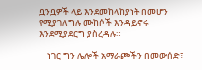ቧንቧዎች ላይ እንደመከላከያነት በመሆን የሚያገለግሉ ሙከሶች እንዳይኖሩ እንደሚያደርግ ያስረዳሉ።

    ነገር ግን ሌሎች አማራጮችን በመውሰድ፣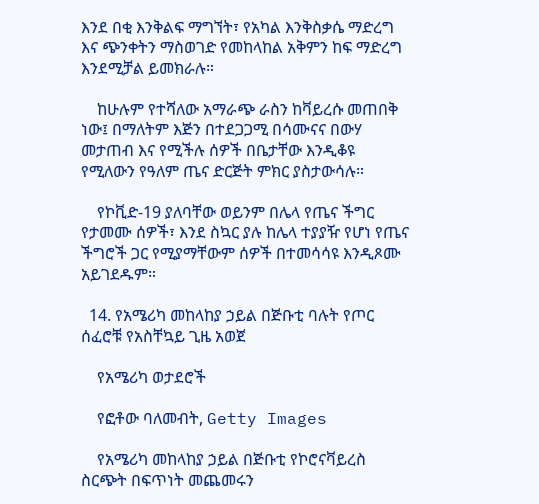እንደ በቂ እንቅልፍ ማግኘት፣ የአካል እንቅስቃሴ ማድረግ እና ጭንቀትን ማስወገድ የመከላከል አቅምን ከፍ ማድረግ እንደሚቻል ይመክራሉ።

    ከሁሉም የተሻለው አማራጭ ራስን ከቫይረሱ መጠበቅ ነው፤ በማለትም እጅን በተደጋጋሚ በሳሙናና በውሃ መታጠብ እና የሚችሉ ሰዎች በቤታቸው እንዲቆዩ የሚለውን የዓለም ጤና ድርጅት ምክር ያስታውሳሉ።

    የኮቪድ-19 ያለባቸው ወይንም በሌላ የጤና ችግር የታመሙ ሰዎች፣ እንደ ስኳር ያሉ ከሌላ ተያያዥ የሆነ የጤና ችግሮች ጋር የሚያማቸውም ሰዎች በተመሳሳዩ እንዲጾሙ አይገደዱም።

  14. የአሜሪካ መከላከያ ኃይል በጅቡቲ ባሉት የጦር ሰፈሮቹ የአስቸኳይ ጊዜ አወጀ

    የአሜሪካ ወታደሮች

    የፎቶው ባለመብት, Getty Images

    የአሜሪካ መከላከያ ኃይል በጅቡቲ የኮሮናቫይረስ ስርጭት በፍጥነት መጨመሩን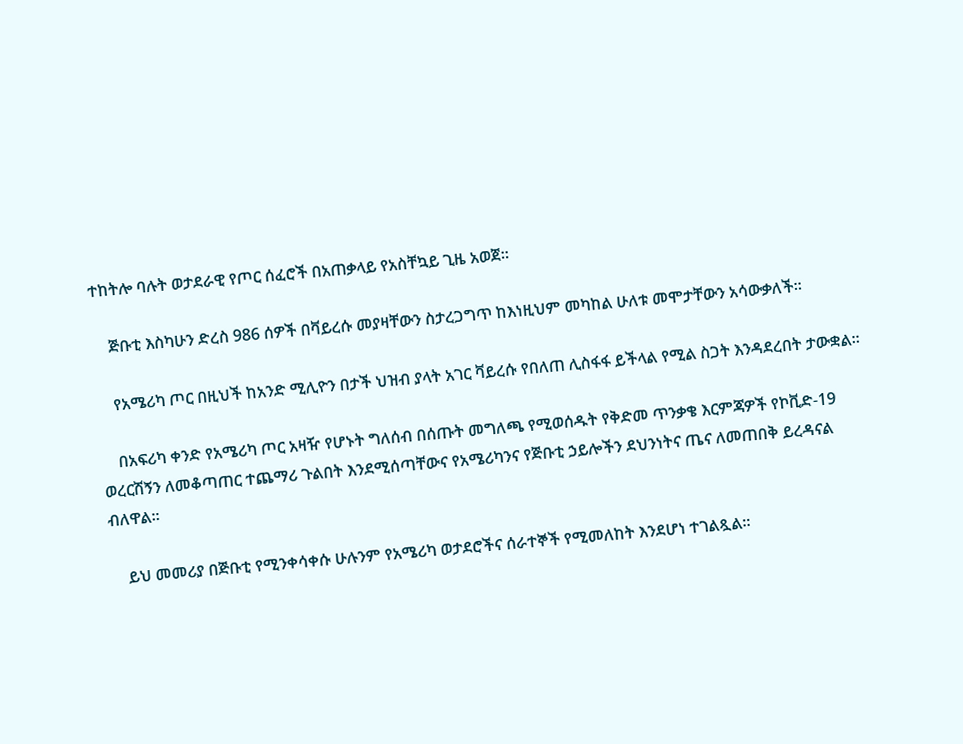ተከትሎ ባሉት ወታደራዊ የጦር ሰፈሮች በአጠቃላይ የአስቸኳይ ጊዜ አወጀ።

    ጅቡቲ እስካሁን ድረስ 986 ሰዎች በቫይረሱ መያዛቸውን ስታረጋግጥ ከእነዚህም መካከል ሁለቱ መሞታቸውን አሳውቃለች።

    የአሜሪካ ጦር በዚህች ከአንድ ሚሊዮን በታች ህዝብ ያላት አገር ቫይረሱ የበለጠ ሊስፋፋ ይችላል የሚል ስጋት እንዳደረበት ታውቋል።

    በአፍሪካ ቀንድ የአሜሪካ ጦር አዛዥ የሆኑት ግለሰብ በሰጡት መግለጫ የሚወሰዱት የቅድመ ጥንቃቄ እርምጃዎች የኮቪድ-19 ወረርሽኝን ለመቆጣጠር ተጨማሪ ጉልበት እንደሚሰጣቸውና የአሜሪካንና የጅቡቲ ኃይሎችን ደህንነትና ጤና ለመጠበቅ ይረዳናል ብለዋል።

    ይህ መመሪያ በጅቡቲ የሚንቀሳቀሱ ሁሉንም የአሜሪካ ወታደሮችና ሰራተኞች የሚመለከት እንደሆነ ተገልጿል።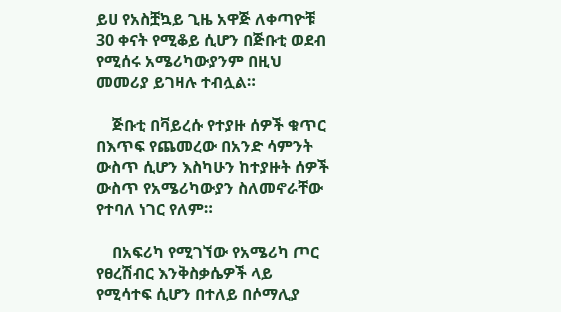ይሀ የአስቿኳይ ጊዜ አዋጅ ለቀጣዮቹ 30 ቀናት የሚቆይ ሲሆን በጅቡቲ ወደብ የሚሰሩ አሜሪካውያንም በዚህ መመሪያ ይገዛሉ ተብሏል።

    ጅቡቲ በቫይረሱ የተያዙ ሰዎች ቁጥር በእጥፍ የጨመረው በአንድ ሳምንት ውስጥ ሲሆን እስካሁን ከተያዙት ሰዎች ውስጥ የአሜሪካውያን ስለመኖራቸው የተባለ ነገር የለም።

    በአፍሪካ የሚገኘው የአሜሪካ ጦር የፀረሽብር እንቅስቃሴዎች ላይ የሚሳተፍ ሲሆን በተለይ በሶማሊያ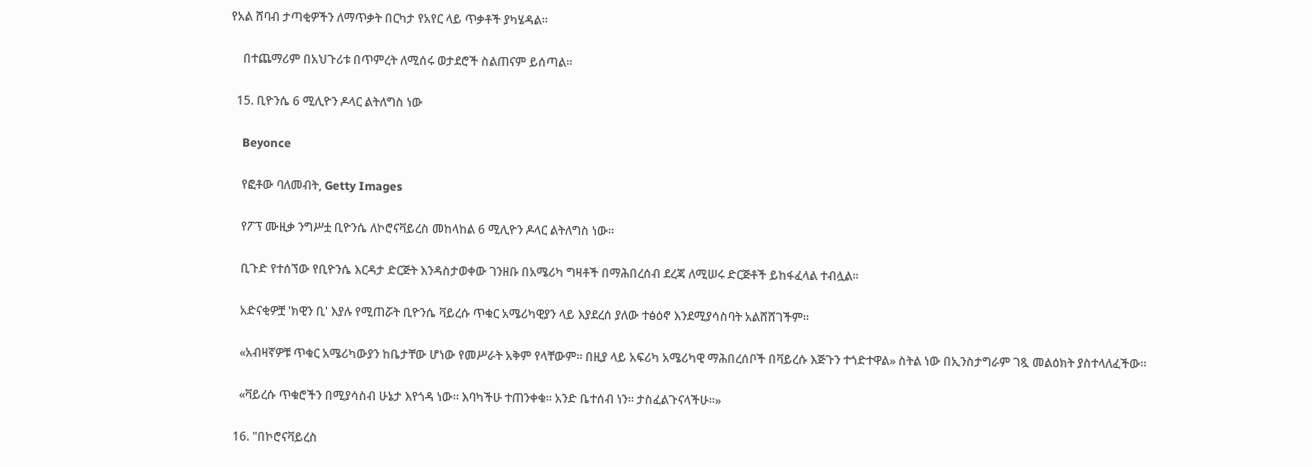የአል ሸባብ ታጣቂዎችን ለማጥቃት በርካታ የአየር ላይ ጥቃቶች ያካሄዳል።

    በተጨማሪም በአህጉሪቱ በጥምረት ለሚሰሩ ወታደሮች ስልጠናም ይሰጣል።

  15. ቢዮንሴ 6 ሚሊዮን ዶላር ልትለግስ ነው

    Beyonce

    የፎቶው ባለመብት, Getty Images

    የፖፕ ሙዚቃ ንግሥቷ ቢዮንሴ ለኮሮናቫይረስ መከላከል 6 ሚሊዮን ዶላር ልትለግስ ነው።

    ቢጉድ የተሰኘው የቢዮንሴ እርዳታ ድርጅት እንዳስታወቀው ገንዘቡ በአሜሪካ ግዛቶች በማሕበረሰብ ደረጃ ለሚሠሩ ድርጅቶች ይከፋፈላል ተብሏል።

    አድናቂዎቿ 'ክዊን ቢ' እያሉ የሚጠሯት ቢዮንሴ ቫይረሱ ጥቁር አሜሪካዊያን ላይ እያደረሰ ያለው ተፅዕኖ እንደሚያሳስባት አልሸሸገችም።

    «አብዛኛዎቹ ጥቁር አሜሪካውያን ከቤታቸው ሆነው የመሥራት አቅም የላቸውም። በዚያ ላይ አፍሪካ አሜሪካዊ ማሕበረሰቦች በቫይረሱ እጅጉን ተጎድተዋል» ስትል ነው በኢንስታግራም ገጿ መልዕክት ያስተላለፈችው።

    «ቫይረሱ ጥቁሮችን በሚያሳስብ ሁኔታ እየጎዳ ነው። እባካችሁ ተጠንቀቁ። አንድ ቤተሰብ ነን። ታስፈልጉናላችሁ።»

  16. "በኮሮናቫይረስ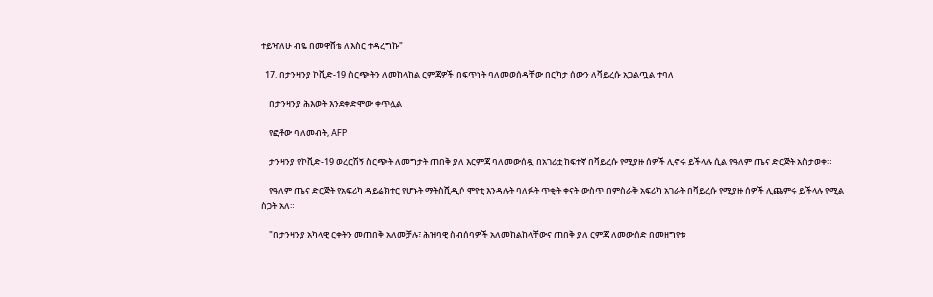ተይዣለሁ ብዬ በመዋሸቴ ለእስር ተዳረግኩ"

  17. በታንዛንያ ኮቪድ-19 ስርጭትን ለመከላከል ርምጃዎች በፍጥነት ባለመወሰዳቸው በርካታ ሰውን ለቫይረሱ አጋልጧል ተባለ

    በታንዛንያ ሕእወት እንደቀድሞው ቀጥሏል

    የፎቶው ባለመብት, AFP

    ታንዛንያ የኮቪድ-19 ወረርሽኝ ስርጭት ለመግታት ጠበቅ ያለ እርምጃ ባለመውሰዷ በአገሪቷ ከፍተኛ በቫይረሱ የሚያዙ ሰዎች ሊኖሩ ይችላሉ ሲል የዓለም ጤና ድርጅት አስታወቀ።

    የዓለም ጤና ድርጅት የአፍሪካ ዳይሬክተር የሆኑት ማትስሺዲሶ ሞየቲ እንዳሉት ባለፉት ጥቂት ቀናት ውስጥ በምስራቅ አፍሪካ አገራት በቫይረሱ የሚያዙ ሰዎች ሊጨምሩ ይችላሉ የሚል ስጋት አለ።

    "በታንዛንያ አካላዊ ርቀትን መጠበቅ አለመቻሉ፣ ሕዝባዊ ስብሰባዎች አለመከልከላቸውና ጠበቅ ያለ ርምጃ ለመውሰድ በመዘግየቱ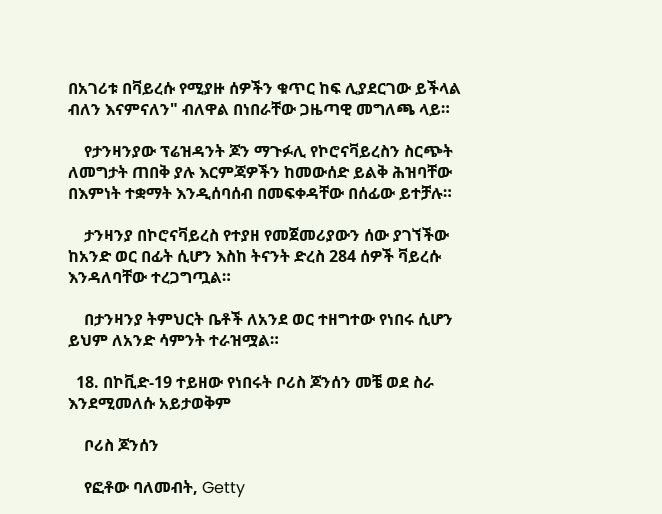በአገሪቱ በቫይረሱ የሚያዙ ሰዎችን ቁጥር ከፍ ሊያደርገው ይችላል ብለን እናምናለን" ብለዋል በነበራቸው ጋዜጣዊ መግለጫ ላይ።

    የታንዛንያው ፕሬዝዳንት ጆን ማጉፉሊ የኮሮናቫይረስን ስርጭት ለመግታት ጠበቅ ያሉ እርምጃዎችን ከመውሰድ ይልቅ ሕዝባቸው በእምነት ተቋማት እንዲሰባሰብ በመፍቀዳቸው በሰፊው ይተቻሉ።

    ታንዛንያ በኮሮናቫይረስ የተያዘ የመጀመሪያውን ሰው ያገኘችው ከአንድ ወር በፊት ሲሆን እስከ ትናንት ድረስ 284 ሰዎች ቫይረሱ እንዳለባቸው ተረጋግጧል።

    በታንዛንያ ትምህርት ቤቶች ለአንደ ወር ተዘግተው የነበሩ ሲሆን ይህም ለአንድ ሳምንት ተራዝሟል።

  18. በኮቪድ-19 ተይዘው የነበሩት ቦሪስ ጆንሰን መቼ ወደ ስራ እንደሚመለሱ አይታወቅም

    ቦሪስ ጆንሰን

    የፎቶው ባለመብት, Getty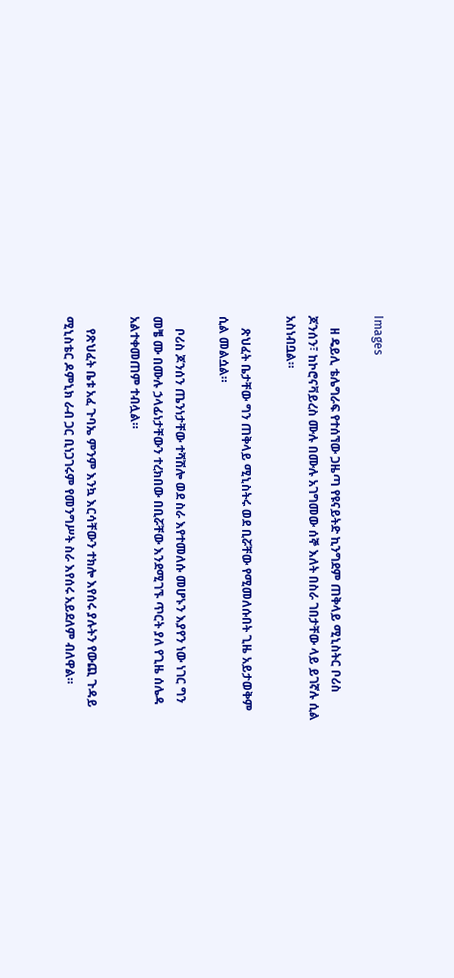Images

    ዘ ዴይሊ ቴሌግራፍ የተሰኘው ጋዜጣ የዩናይትድ ኪንግደም ጠቅላይ ሚኒስትር ቦሪስ ጆንሰን፣ ከኮሮናቫይረስ ሙሉ በሙሉ አገግመው ሰኞ እለት በስራ ገበታቸው ላይ ይገኛሉ ሲል አስነብቧል።

    ጽህፈት ቤታቸው ግን ጠቅላይ ሚኒስትሩ ወደ ቢሯቸው የሚመለሱበት ጊዜ አይታወቅም ሲል መልሷል።

    ቦሪስ ጆንሰን ጤንነታቸው ተሻሽሎ ወደ ስራ እየተመለሱ መሆኑን እያየን ነው ነገር ግን መቼ ሙ በሙሉ ኃላፊነታቸውን ተረክበው በቢሯቸው እንደሚገኙ ጥርት ያለ የጊዜ ሰሌዳ አልተቀመጠም ተብሏል።

    የጽህፈት ቤቱ አፈ ጉባኤ ምንም እንኳ እርሳቸውን ተክሎ እየሰሩ ያሉትን የውጪ ጉዳይ ሚኒስቴር ዶምኒክ ራብ ጋር ቢነጋገሩም የመንግሥት ስራ እየሰሩ አይደለም ብለዋል።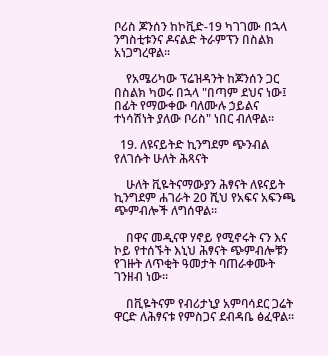ቦሪስ ጆንሰን ከኮቪድ-19 ካገገሙ በኋላ ንግስቲቱንና ዶናልድ ትራምፕን በስልክ አነጋግረዋል።

    የአሜሪካው ፕሬዝዳንት ከጆንሰን ጋር በስልክ ካወሩ በኋላ "በጣም ደህና ነው፤ በፊት የማውቀው ባለሙሉ ኃይልና ተነሳሽነት ያለው ቦሪስ" ነበር ብለዋል።

  19. ለዩናይትድ ኪንግደም ጭንብል የለገሱት ሁለት ሕጻናት

    ሁለት ቪዬትናማውያን ሕፃናት ለዩናይት ኪንግደም ሐገራት 20 ሺህ የአፍና አፍንጫ ጭምብሎች ለግሰዋል።

    በዋና መዲናዋ ሃኖይ የሚኖሩት ናን እና ኮይ የተሰኙት እኒህ ሕፃናት ጭምብሎቹን የገዙት ለጥቂት ዓመታት ባጠራቀሙት ገንዘብ ነው።

    በቪዬትናም የብሪታኒያ አምባሳደር ጋሬት ዋርድ ለሕፃናቱ የምስጋና ደብዳቤ ፅፈዋል።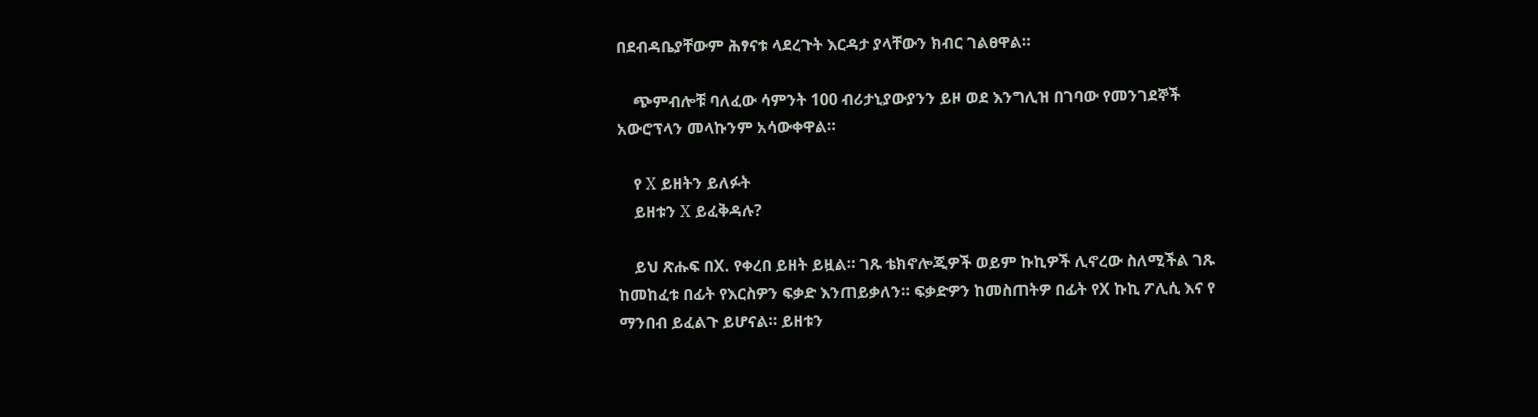በደብዳቤያቸውም ሕፃናቱ ላደረጉት እርዳታ ያላቸውን ክብር ገልፀዋል።

    ጭምብሎቹ ባለፈው ሳምንት 100 ብሪታኒያውያንን ይዞ ወደ እንግሊዝ በገባው የመንገደኞች አውሮፕላን መላኩንም አሳውቀዋል።

    የ X ይዘትን ይለፉት
    ይዘቱን X ይፈቅዳሉ?

    ይህ ጽሑፍ በX. የቀረበ ይዘት ይዟል። ገጹ ቴክኖሎጂዎች ወይም ኩኪዎች ሊኖረው ስለሚችል ገጹ ከመከፈቱ በፊት የእርስዎን ፍቃድ እንጠይቃለን። ፍቃድዎን ከመስጠትዎ በፊት የX ኩኪ ፖሊሲ እና የ ማንበብ ይፈልጉ ይሆናል። ይዘቱን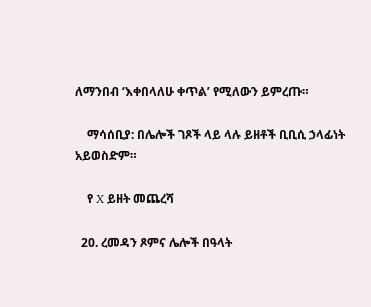ለማንበብ ‘እቀበላለሁ ቀጥል’ የሚለውን ይምረጡ።

    ማሳሰቢያ: በሌሎች ገጾች ላይ ላሉ ይዘቶች ቢቢሲ ኃላፊነት አይወስድም።

    የ X ይዘት መጨረሻ

  20. ረመዳን ጾምና ሌሎች በዓላት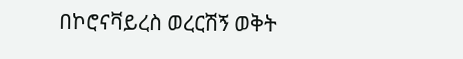በኮሮናቫይረስ ወረርሽኝ ወቅት